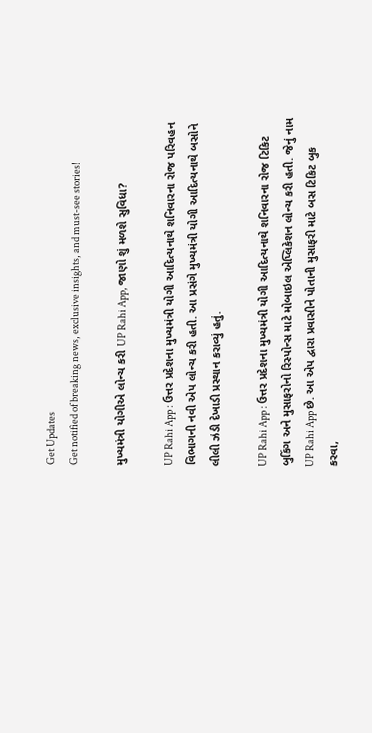Get Updates
Get notified of breaking news, exclusive insights, and must-see stories!

મુખ્યમંત્રી યોગીએ લોન્ચ કરી UP Rahi App, જાણો શું મળશે સુવિધા?

UP Rahi App : ઉત્તર પ્રદેશના મુખ્યમંત્રી યોગી આદિત્યનાથે શનિવારના રોજ પરિવહન વિભાગની નવી એપ લોન્ચ કરી હતી. આ પ્રસંગે મુખ્યમંત્રી યોગી આદિત્યનાથે બસોને લીલી ઝંડી દેખાડી પ્રસ્થાન કરાવ્યું હતું.

UP Rahi App : ઉત્તર પ્રદેશના મુખ્યમંત્રી યોગી આદિત્યનાથે શનિવારના રોજ ટિકિટ બુકિંગ અને મુસાફરોનો રિસ્પોન્સ માટે મોબાઇલ એપ્લિકેશન લોન્ચ કરી હતી. જેનું નામ UP Rahi App છે. આ એપ દ્વારા પ્રવાસીને પોતાની મુસાફરી માટે બસ ટિકિટ બુક કરવા,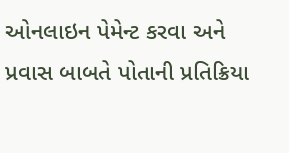ઓનલાઇન પેમેન્ટ કરવા અને પ્રવાસ બાબતે પોતાની પ્રતિક્રિયા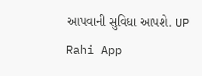આપવાની સુવિધા આપશે. UP Rahi App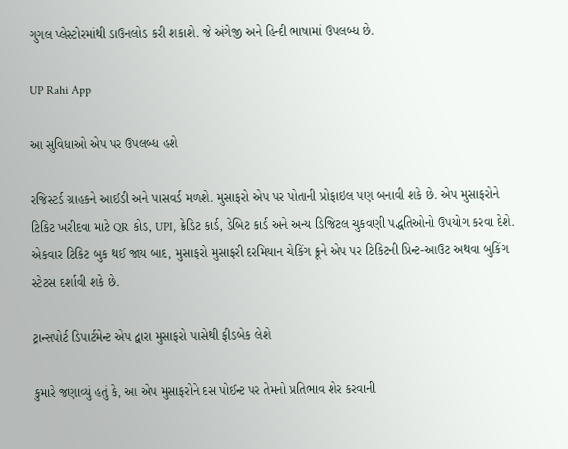ગુગલ પ્લેસ્ટોરમાંથી ડાઉનલોડ કરી શકાશે. જે અંગેજી અને હિન્દી ભાષામાં ઉપલબ્ધ છે.

UP Rahi App

આ સુવિધાઓ એપ પર ઉપલબ્ધ હશે

રજિસ્ટર્ડ ગ્રાહકને આઈડી અને પાસવર્ડ મળશે. મુસાફરો એપ પર પોતાની પ્રોફાઇલ પણ બનાવી શકે છે. એપ મુસાફરોને ટિકિટ ખરીદવા માટે QR કોડ, UPI, ક્રેડિટ કાર્ડ, ડેબિટ કાર્ડ અને અન્ય ડિજિટલ ચુકવણી પદ્ધતિઓનો ઉપયોગ કરવા દેશે. એકવાર ટિકિટ બુક થઈ જાય બાદ, મુસાફરો મુસાફરી દરમિયાન ચેકિંગ ક્રૂને એપ પર ટિકિટની પ્રિન્ટ-આઉટ અથવા બુકિંગ સ્ટેટસ દર્શાવી શકે છે.

ટ્રાન્સપોર્ટ ડિપાર્ટમેન્ટ એપ દ્વારા મુસાફરો પાસેથી ફીડબેક લેશે

કુમારે જણાવ્યું હતું કે, આ એપ મુસાફરોને દસ પોઈન્ટ પર તેમનો પ્રતિભાવ શેર કરવાની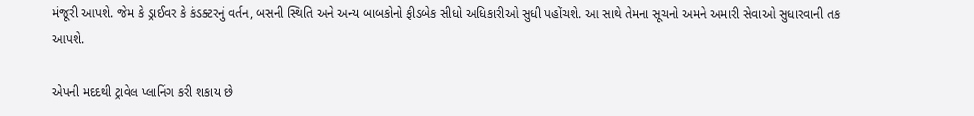મંજૂરી આપશે. જેમ કે ડ્રાઈવર કે કંડક્ટરનું વર્તન, બસની સ્થિતિ અને અન્ય બાબકોનો ફીડબેક સીધો અધિકારીઓ સુધી પહોંચશે. આ સાથે તેમના સૂચનો અમને અમારી સેવાઓ સુધારવાની તક આપશે.

એપની મદદથી ટ્રાવેલ પ્લાનિંગ કરી શકાય છે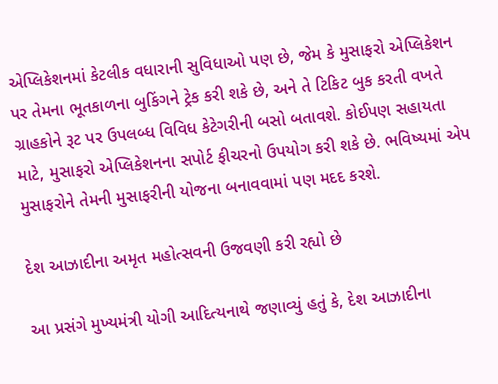એપ્લિકેશનમાં કેટલીક વધારાની સુવિધાઓ પણ છે, જેમ કે મુસાફરો એપ્લિકેશન પર તેમના ભૂતકાળના બુકિંગને ટ્રેક કરી શકે છે, અને તે ટિકિટ બુક કરતી વખતે ગ્રાહકોને રૂટ પર ઉપલબ્ધ વિવિધ કેટેગરીની બસો બતાવશે. કોઈપણ સહાયતા માટે, મુસાફરો એપ્લિકેશનના સપોર્ટ ફીચરનો ઉપયોગ કરી શકે છે. ભવિષ્યમાં એપ મુસાફરોને તેમની મુસાફરીની યોજના બનાવવામાં પણ મદદ કરશે.

દેશ આઝાદીના અમૃત મહોત્સવની ઉજવણી કરી રહ્યો છે

આ પ્રસંગે મુખ્યમંત્રી યોગી આદિત્યનાથે જણાવ્યું હતું કે, દેશ આઝાદીના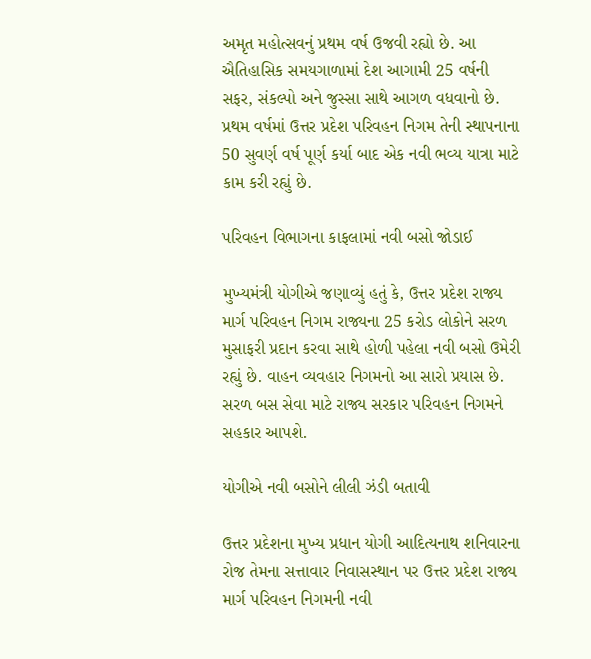અમૃત મહોત્સવનું પ્રથમ વર્ષ ઉજવી રહ્યો છે. આ ઐતિહાસિક સમયગાળામાં દેશ આગામી 25 વર્ષની સફર, સંકલ્પો અને જુસ્સા સાથે આગળ વધવાનો છે. પ્રથમ વર્ષમાં ઉત્તર પ્રદેશ પરિવહન નિગમ તેની સ્થાપનાના 50 સુવર્ણ વર્ષ પૂર્ણ કર્યા બાદ એક નવી ભવ્ય યાત્રા માટે કામ કરી રહ્યું છે.

પરિવહન વિભાગના કાફલામાં નવી બસો જોડાઈ

મુખ્યમંત્રી યોગીએ જણાવ્યું હતું કે, ઉત્તર પ્રદેશ રાજ્ય માર્ગ પરિવહન નિગમ રાજ્યના 25 કરોડ લોકોને સરળ મુસાફરી પ્રદાન કરવા સાથે હોળી પહેલા નવી બસો ઉમેરી રહ્યું છે. વાહન વ્યવહાર નિગમનો આ સારો પ્રયાસ છે. સરળ બસ સેવા માટે રાજ્ય સરકાર પરિવહન નિગમને સહકાર આપશે.

યોગીએ નવી બસોને લીલી ઝંડી બતાવી

ઉત્તર પ્રદેશના મુખ્ય પ્રધાન યોગી આદિત્યનાથ શનિવારના રોજ તેમના સત્તાવાર નિવાસસ્થાન પર ઉત્તર પ્રદેશ રાજ્ય માર્ગ પરિવહન નિગમની નવી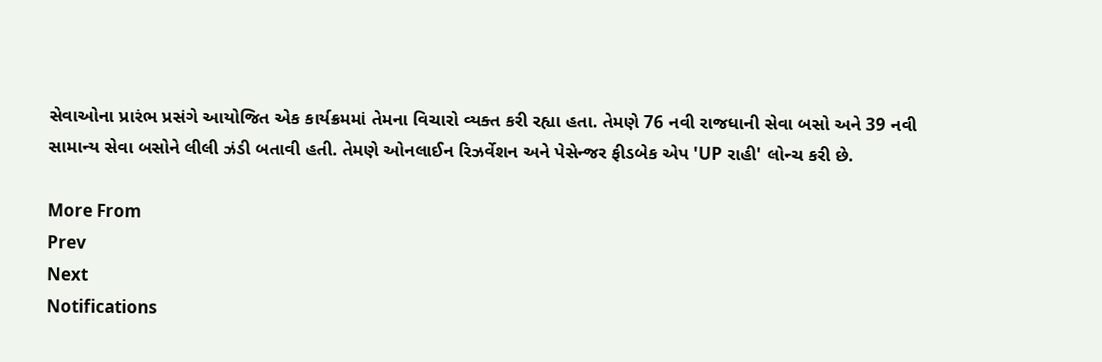સેવાઓના પ્રારંભ પ્રસંગે આયોજિત એક કાર્યક્રમમાં તેમના વિચારો વ્યક્ત કરી રહ્યા હતા. તેમણે 76 નવી રાજધાની સેવા બસો અને 39 નવી સામાન્ય સેવા બસોને લીલી ઝંડી બતાવી હતી. તેમણે ઓનલાઈન રિઝર્વેશન અને પેસેન્જર ફીડબેક એપ 'UP રાહી' લોન્ચ કરી છે.

More From
Prev
Next
Notifications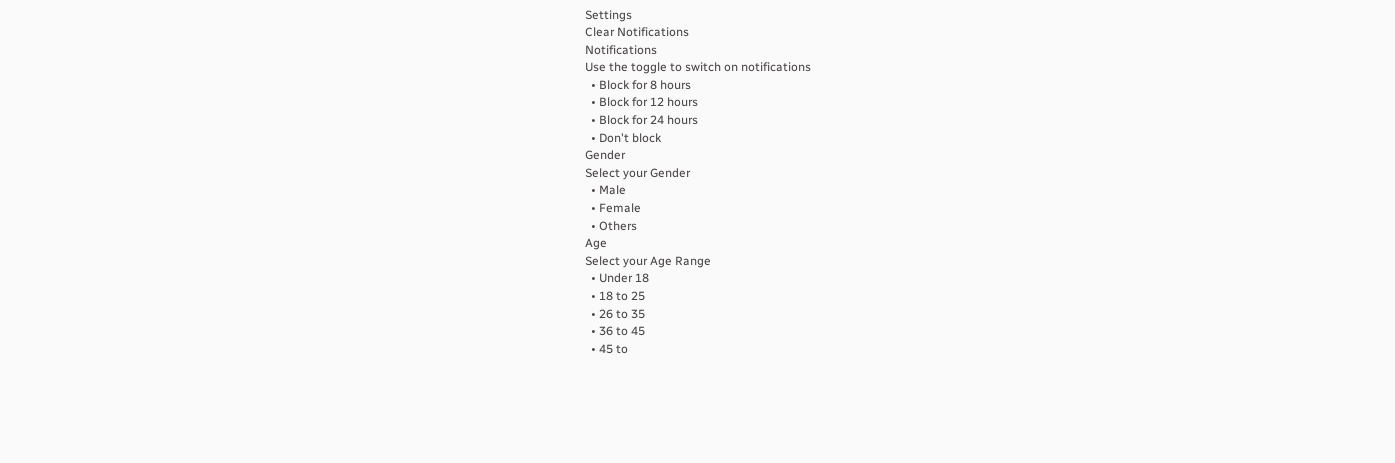Settings
Clear Notifications
Notifications
Use the toggle to switch on notifications
  • Block for 8 hours
  • Block for 12 hours
  • Block for 24 hours
  • Don't block
Gender
Select your Gender
  • Male
  • Female
  • Others
Age
Select your Age Range
  • Under 18
  • 18 to 25
  • 26 to 35
  • 36 to 45
  • 45 to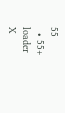55
  • 55+
loader
X